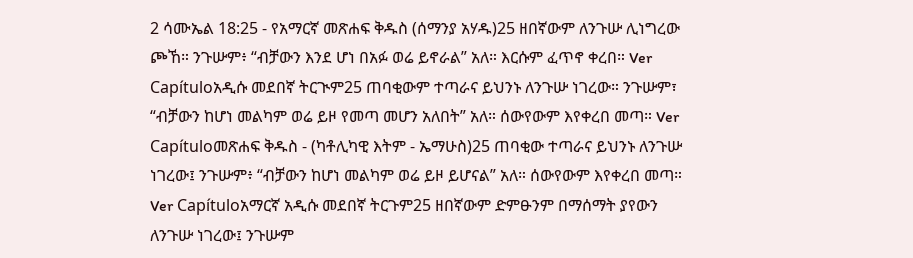2 ሳሙኤል 18:25 - የአማርኛ መጽሐፍ ቅዱስ (ሰማንያ አሃዱ)25 ዘበኛውም ለንጉሡ ሊነግረው ጮኸ። ንጉሡም፥ “ብቻውን እንደ ሆነ በአፉ ወሬ ይኖራል” አለ። እርሱም ፈጥኖ ቀረበ። Ver Capítuloአዲሱ መደበኛ ትርጒም25 ጠባቂውም ተጣራና ይህንኑ ለንጉሡ ነገረው። ንጉሡም፣ “ብቻውን ከሆነ መልካም ወሬ ይዞ የመጣ መሆን አለበት” አለ። ሰውየውም እየቀረበ መጣ። Ver Capítuloመጽሐፍ ቅዱስ - (ካቶሊካዊ እትም - ኤማሁስ)25 ጠባቂው ተጣራና ይህንኑ ለንጉሡ ነገረው፤ ንጉሡም፥ “ብቻውን ከሆነ መልካም ወሬ ይዞ ይሆናል” አለ። ሰውየውም እየቀረበ መጣ። Ver Capítuloአማርኛ አዲሱ መደበኛ ትርጉም25 ዘበኛውም ድምፁንም በማሰማት ያየውን ለንጉሡ ነገረው፤ ንጉሡም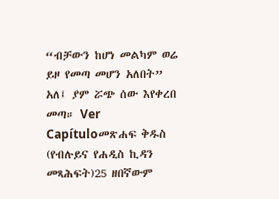“ብቻውን ከሆነ መልካም ወሬ ይዞ የመጣ መሆን አለበት” አለ፤ ያም ሯጭ ሰው እየቀረበ መጣ። Ver Capítuloመጽሐፍ ቅዱስ (የብሉይና የሐዲስ ኪዳን መጻሕፍት)25 ዘበኛውም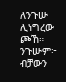ለንጉሡ ሊነግረው ጮኸ። ንጉሡም፦ ብቻውን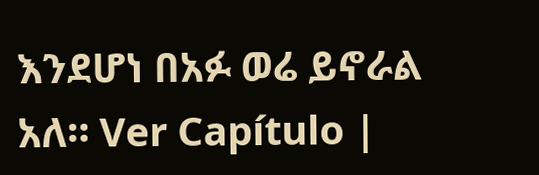እንደሆነ በአፉ ወሬ ይኖራል አለ። Ver Capítulo |